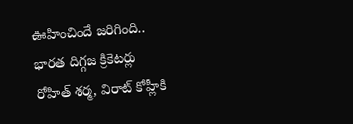ఊహించిందే జరిగింది.. భారత దిగ్గజ క్రికెటర్లు రోహిత్ శర్మ, విరాట్ కోహ్లీకి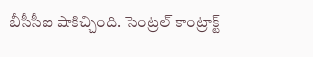బీసీసీఐ షాకిచ్చింది. సెంట్రల్ కాంట్రాక్ట్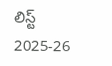లిస్ట్ 2025-26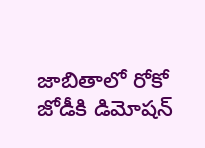జాబితాలో రోకో జోడీకి డిమోషన్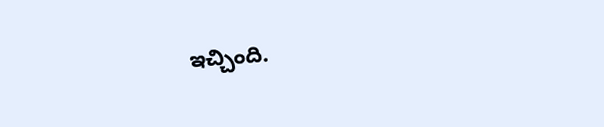ఇచ్చింది.